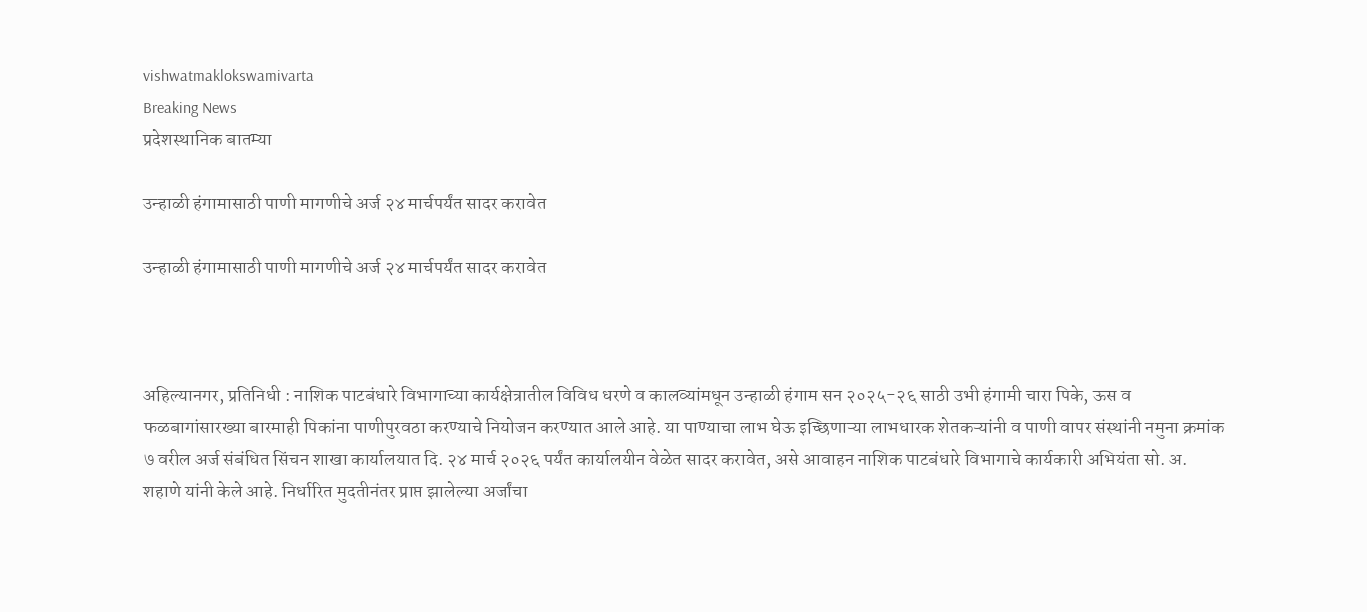vishwatmaklokswamivarta
Breaking News
प्रदेशस्थानिक बातम्या

उन्हाळी हंगामासाठी पाणी मागणीचे अर्ज २४ मार्चपर्यंत सादर करावेत

उन्हाळी हंगामासाठी पाणी मागणीचे अर्ज २४ मार्चपर्यंत सादर करावेत



अहिल्यानगर, प्रतिनिधी : नाशिक पाटबंधारे विभागाच्या कार्यक्षेत्रातील विविध धरणे व कालव्यांमधून उन्हाळी हंगाम सन २०२५-२६ साठी उभी हंगामी चारा पिके, ऊस व फळबागांसारख्या बारमाही पिकांना पाणीपुरवठा करण्याचे नियोजन करण्यात आले आहे. या पाण्याचा लाभ घेऊ इच्छिणाऱ्या लाभधारक शेतकऱ्यांनी व पाणी वापर संस्थांनी नमुना क्रमांक ७ वरील अर्ज संबंधित सिंचन शाखा कार्यालयात दि. २४ मार्च २०२६ पर्यंत कार्यालयीन वेळेत सादर करावेत, असे आवाहन नाशिक पाटबंधारे विभागाचे कार्यकारी अभियंता सो. अ. शहाणे यांनी केले आहे. निर्धारित मुदतीनंतर प्राप्त झालेल्या अर्जांचा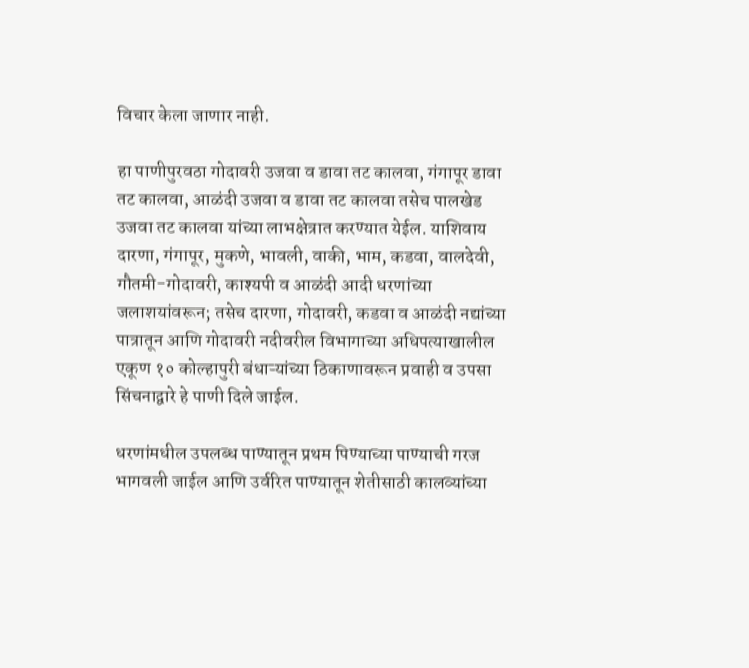विचार केला जाणार नाही.

हा पाणीपुरवठा गोदावरी उजवा व डावा तट कालवा, गंगापूर डावा तट कालवा, आळंदी उजवा व डावा तट कालवा तसेच पालखेड उजवा तट कालवा यांच्या लाभक्षेत्रात करण्यात येईल. याशिवाय दारणा, गंगापूर, मुकणे, भावली, वाकी, भाम, कडवा, वालदेवी, गौतमी-गोदावरी, काश्यपी व आळंदी आदी धरणांच्या जलाशयांवरून; तसेच दारणा, गोदावरी, कडवा व आळंदी नद्यांच्या पात्रातून आणि गोदावरी नदीवरील विभागाच्या अधिपत्याखालील एकूण १० कोल्हापुरी बंधाऱ्यांच्या ठिकाणावरून प्रवाही व उपसा सिंचनाद्वारे हे पाणी दिले जाईल.

धरणांमधील उपलब्ध पाण्यातून प्रथम पिण्याच्या पाण्याची गरज भागवली जाईल आणि उर्वरित पाण्यातून शेतीसाठी कालव्यांच्या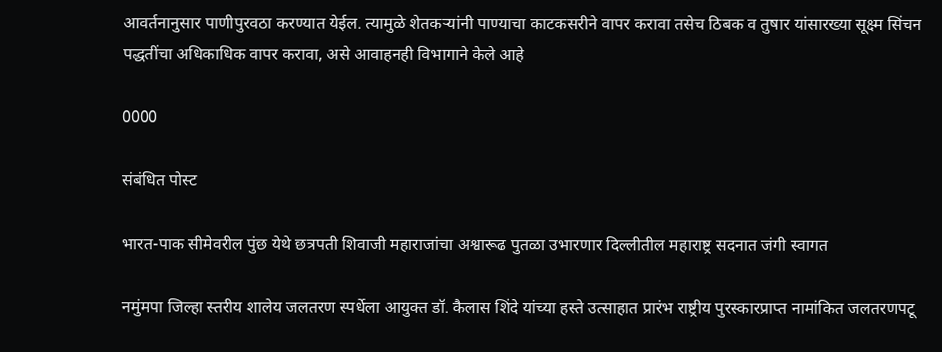आवर्तनानुसार पाणीपुरवठा करण्यात येईल. त्यामुळे शेतकऱ्यांनी पाण्याचा काटकसरीने वापर करावा तसेच ठिबक व तुषार यांसारख्या सूक्ष्म सिंचन पद्धतींचा अधिकाधिक वापर करावा, असे आवाहनही विभागाने केले आहे

0000

संबंधित पोस्ट

भारत-पाक सीमेवरील पुंछ येथे छत्रपती शिवाजी महाराजांचा अश्वारूढ पुतळा उभारणार दिल्लीतील महाराष्ट्र सदनात जंगी स्वागत

नमुंमपा जिल्हा स्तरीय शालेय जलतरण स्पर्धेला आयुक्त डॉ. कैलास शिंदे यांच्या हस्ते उत्साहात प्रारंभ राष्ट्रीय पुरस्कारप्राप्त नामांकित जलतरणपटू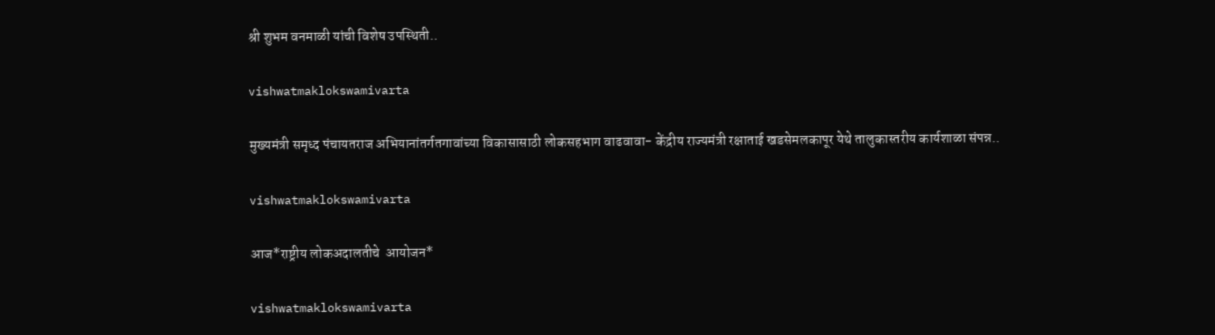श्री शुभम वनमाळी यांची विशेष उपस्थिती..

vishwatmaklokswamivarta

मुख्यमंत्री समृध्द पंचायतराज अभियानांतर्गतगावांच्या विकासासाठी लोकसहभाग वाढवावा- केंद्रीय राज्यमंत्री रक्षाताई खडसेमलकापूर येथे तालुकास्तरीय कार्यशाळा संपन्न..

vishwatmaklokswamivarta

आज*राष्ट्रीय लोकअदालतीचे  आयोजन*

vishwatmaklokswamivarta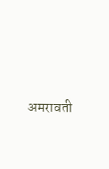अमरावती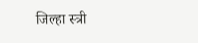जिल्हा स्त्री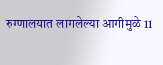रुग्णालयात लागलेल्या आगीमुळे 11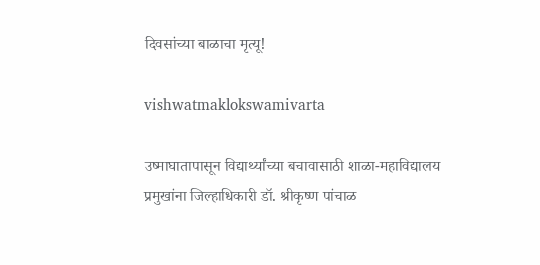दिवसांच्या बाळाचा मृत्यू!

vishwatmaklokswamivarta

उष्माघातापासून विद्यार्थ्यांच्या बचावासाठी शाळा-महाविद्यालय प्रमुखांना जिल्हाधिकारी डॉ. श्रीकृष्ण पांचाळ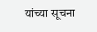यांच्या सूचना